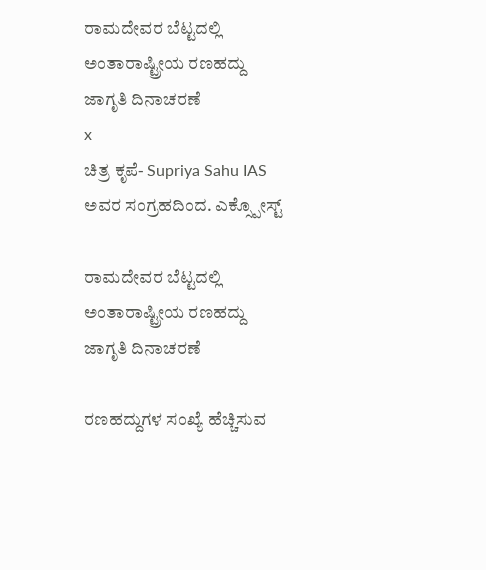ರಾಮದೇವರ ಬೆಟ್ಟದಲ್ಲಿ ಅಂತಾರಾಷ್ಟ್ರೀಯ ರಣಹದ್ದು ಜಾಗೃತಿ ದಿನಾಚರಣೆ
x
ಚಿತ್ರ ಕೃಪೆ- Supriya Sahu IAS ಅವರ ಸಂಗ್ರಹದಿಂದ. ಎಕ್ಸ್ಪೋಸ್ಟ್

ರಾಮದೇವರ ಬೆಟ್ಟದಲ್ಲಿ ಅಂತಾರಾಷ್ಟ್ರೀಯ ರಣಹದ್ದು ಜಾಗೃತಿ ದಿನಾಚರಣೆ

ರಣಹದ್ದುಗಳ ಸಂಖ್ಯೆ ಹೆಚ್ಚಿಸುವ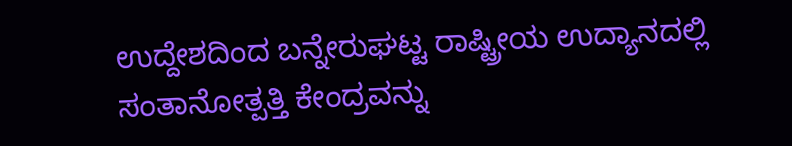ಉದ್ದೇಶದಿಂದ ಬನ್ನೇರುಘಟ್ಟ ರಾಷ್ಟ್ರೀಯ ಉದ್ಯಾನದಲ್ಲಿ ಸಂತಾನೋತ್ಪತ್ತಿ ಕೇಂದ್ರವನ್ನು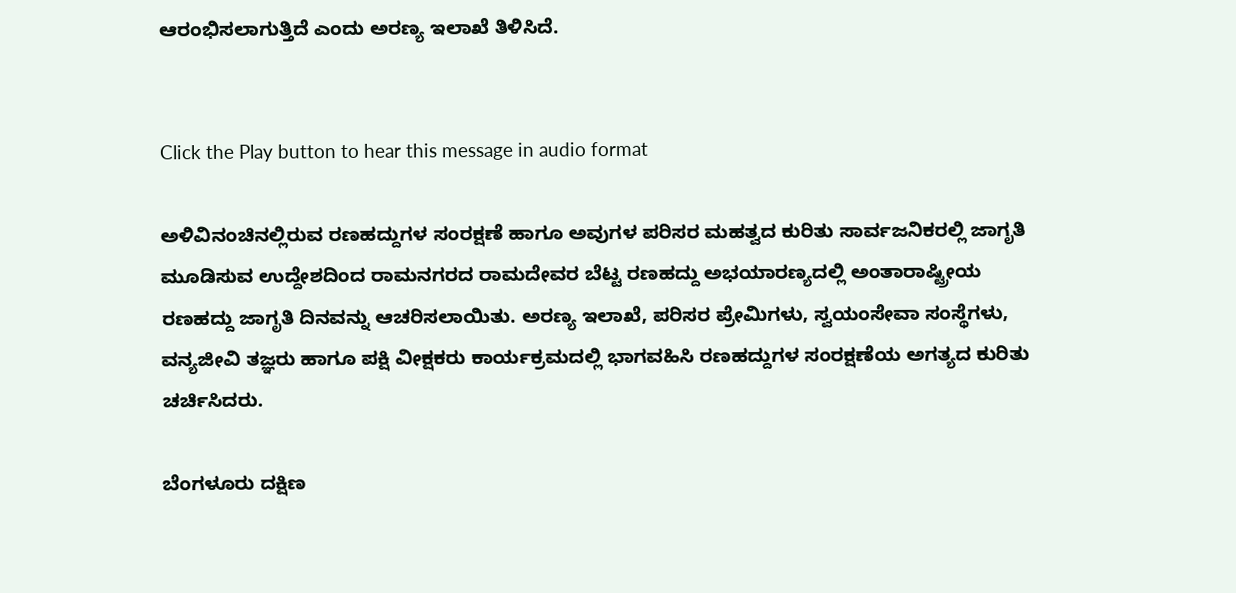ಆರಂಭಿಸಲಾಗುತ್ತಿದೆ ಎಂದು ಅರಣ್ಯ ಇಲಾಖೆ ತಿಳಿಸಿದೆ.


Click the Play button to hear this message in audio format

ಅಳಿವಿನಂಚಿನಲ್ಲಿರುವ ರಣಹದ್ದುಗಳ ಸಂರಕ್ಷಣೆ ಹಾಗೂ ಅವುಗಳ ಪರಿಸರ ಮಹತ್ವದ ಕುರಿತು ಸಾರ್ವಜನಿಕರಲ್ಲಿ ಜಾಗೃತಿ ಮೂಡಿಸುವ ಉದ್ದೇಶದಿಂದ ರಾಮನಗರದ ರಾಮದೇವರ ಬೆಟ್ಟ ರಣಹದ್ದು ಅಭಯಾರಣ್ಯದಲ್ಲಿ ಅಂತಾರಾಷ್ಟ್ರೀಯ ರಣಹದ್ದು ಜಾಗೃತಿ ದಿನವನ್ನು ಆಚರಿಸಲಾಯಿತು. ಅರಣ್ಯ ಇಲಾಖೆ, ಪರಿಸರ ಪ್ರೇಮಿಗಳು, ಸ್ವಯಂಸೇವಾ ಸಂಸ್ಥೆಗಳು, ವನ್ಯಜೀವಿ ತಜ್ಞರು ಹಾಗೂ ಪಕ್ಷಿ ವೀಕ್ಷಕರು ಕಾರ್ಯಕ್ರಮದಲ್ಲಿ ಭಾಗವಹಿಸಿ ರಣಹದ್ದುಗಳ ಸಂರಕ್ಷಣೆಯ ಅಗತ್ಯದ ಕುರಿತು ಚರ್ಚಿಸಿದರು.

ಬೆಂಗಳೂರು ದಕ್ಷಿಣ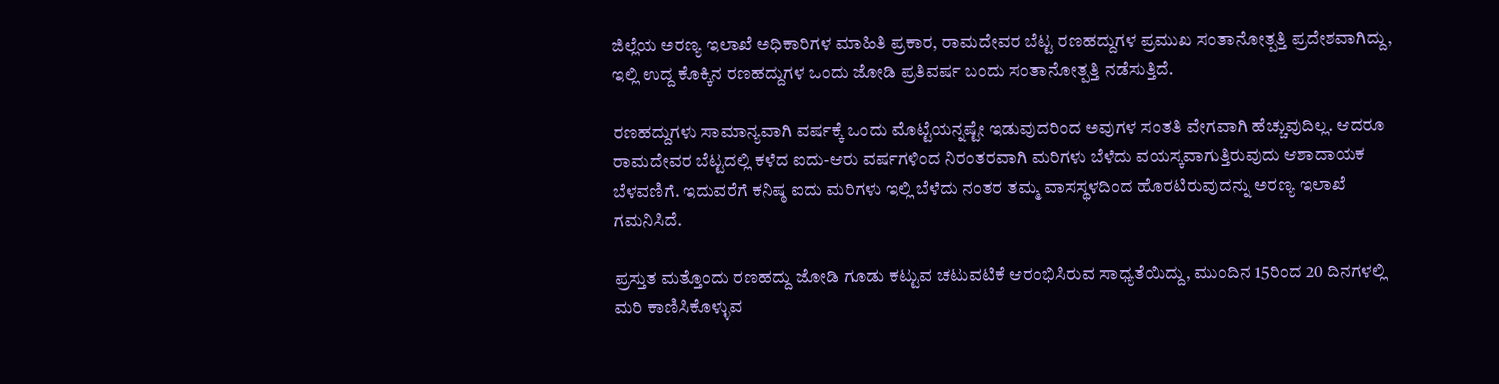ಜಿಲ್ಲೆಯ ಅರಣ್ಯ ಇಲಾಖೆ ಅಧಿಕಾರಿಗಳ ಮಾಹಿತಿ ಪ್ರಕಾರ, ರಾಮದೇವರ ಬೆಟ್ಟ ರಣಹದ್ದುಗಳ ಪ್ರಮುಖ ಸಂತಾನೋತ್ಪತ್ತಿ ಪ್ರದೇಶವಾಗಿದ್ದು, ಇಲ್ಲಿ ಉದ್ದ ಕೊಕ್ಕಿನ ರಣಹದ್ದುಗಳ ಒಂದು ಜೋಡಿ ಪ್ರತಿವರ್ಷ ಬಂದು ಸಂತಾನೋತ್ಪತ್ತಿ ನಡೆಸುತ್ತಿದೆ.

ರಣಹದ್ದುಗಳು ಸಾಮಾನ್ಯವಾಗಿ ವರ್ಷಕ್ಕೆ ಒಂದು ಮೊಟ್ಟೆಯನ್ನಷ್ಟೇ ಇಡುವುದರಿಂದ ಅವುಗಳ ಸಂತತಿ ವೇಗವಾಗಿ ಹೆಚ್ಚುವುದಿಲ್ಲ. ಆದರೂ ರಾಮದೇವರ ಬೆಟ್ಟದಲ್ಲಿ ಕಳೆದ ಐದು-ಆರು ವರ್ಷಗಳಿಂದ ನಿರಂತರವಾಗಿ ಮರಿಗಳು ಬೆಳೆದು ವಯಸ್ಕವಾಗುತ್ತಿರುವುದು ಆಶಾದಾಯಕ ಬೆಳವಣಿಗೆ. ಇದುವರೆಗೆ ಕನಿಷ್ಠ ಐದು ಮರಿಗಳು ಇಲ್ಲಿ ಬೆಳೆದು ನಂತರ ತಮ್ಮ ವಾಸಸ್ಥಳದಿಂದ ಹೊರಟಿರುವುದನ್ನು ಅರಣ್ಯ ಇಲಾಖೆ ಗಮನಿಸಿದೆ.

ಪ್ರಸ್ತುತ ಮತ್ತೊಂದು ರಣಹದ್ದು ಜೋಡಿ ಗೂಡು ಕಟ್ಟುವ ಚಟುವಟಿಕೆ ಆರಂಭಿಸಿರುವ ಸಾಧ್ಯತೆಯಿದ್ದು, ಮುಂದಿನ 15ರಿಂದ 20 ದಿನಗಳಲ್ಲಿ ಮರಿ ಕಾಣಿಸಿಕೊಳ್ಳುವ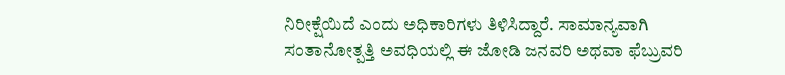ನಿರೀಕ್ಷೆಯಿದೆ ಎಂದು ಅಧಿಕಾರಿಗಳು ತಿಳಿಸಿದ್ದಾರೆ. ಸಾಮಾನ್ಯವಾಗಿ ಸಂತಾನೋತ್ಪತ್ತಿ ಅವಧಿಯಲ್ಲಿ ಈ ಜೋಡಿ ಜನವರಿ ಅಥವಾ ಫೆಬ್ರುವರಿ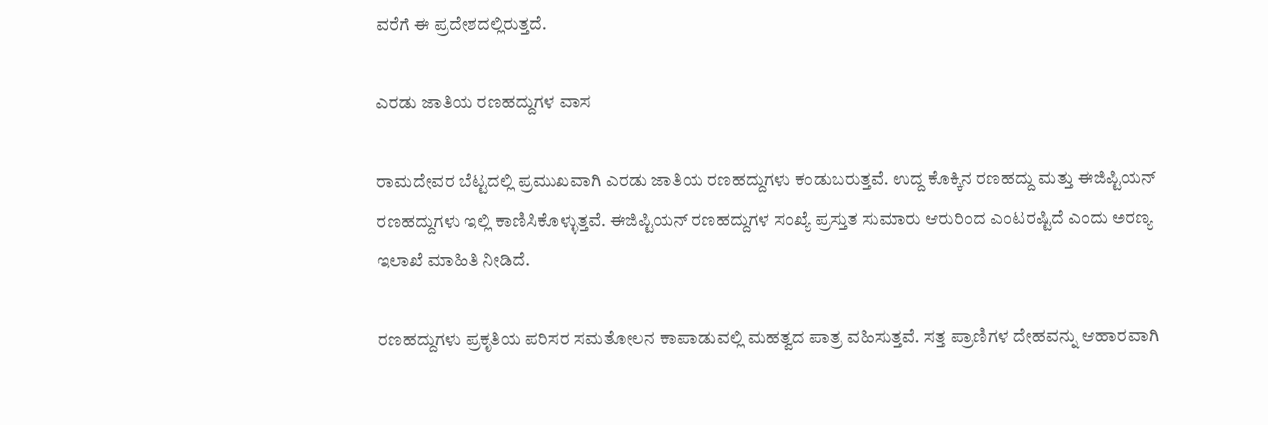ವರೆಗೆ ಈ ಪ್ರದೇಶದಲ್ಲಿರುತ್ತದೆ.

ಎರಡು ಜಾತಿಯ ರಣಹದ್ದುಗಳ ವಾಸ

ರಾಮದೇವರ ಬೆಟ್ಟದಲ್ಲಿ ಪ್ರಮುಖವಾಗಿ ಎರಡು ಜಾತಿಯ ರಣಹದ್ದುಗಳು ಕಂಡುಬರುತ್ತವೆ. ಉದ್ದ ಕೊಕ್ಕಿನ ರಣಹದ್ದು ಮತ್ತು ಈಜಿಪ್ಟಿಯನ್ ರಣಹದ್ದುಗಳು ಇಲ್ಲಿ ಕಾಣಿಸಿಕೊಳ್ಳುತ್ತವೆ. ಈಜಿಪ್ಟಿಯನ್ ರಣಹದ್ದುಗಳ ಸಂಖ್ಯೆ ಪ್ರಸ್ತುತ ಸುಮಾರು ಆರುರಿಂದ ಎಂಟರಷ್ಟಿದೆ ಎಂದು ಅರಣ್ಯ ಇಲಾಖೆ ಮಾಹಿತಿ ನೀಡಿದೆ.

ರಣಹದ್ದುಗಳು ಪ್ರಕೃತಿಯ ಪರಿಸರ ಸಮತೋಲನ ಕಾಪಾಡುವಲ್ಲಿ ಮಹತ್ವದ ಪಾತ್ರ ವಹಿಸುತ್ತವೆ. ಸತ್ತ ಪ್ರಾಣಿಗಳ ದೇಹವನ್ನು ಆಹಾರವಾಗಿ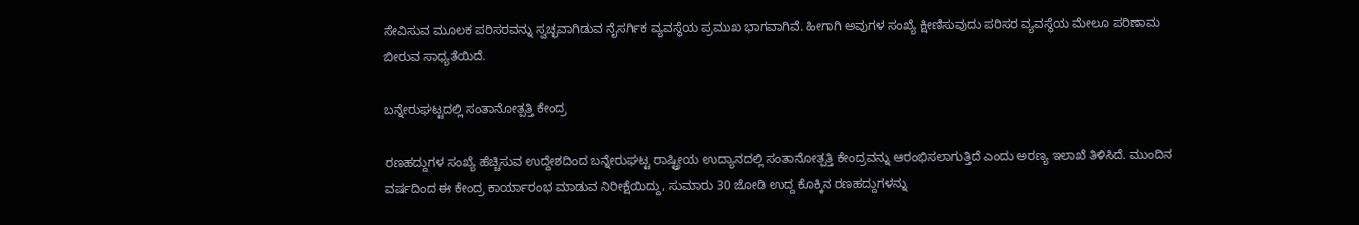ಸೇವಿಸುವ ಮೂಲಕ ಪರಿಸರವನ್ನು ಸ್ವಚ್ಛವಾಗಿಡುವ ನೈಸರ್ಗಿಕ ವ್ಯವಸ್ಥೆಯ ಪ್ರಮುಖ ಭಾಗವಾಗಿವೆ. ಹೀಗಾಗಿ ಅವುಗಳ ಸಂಖ್ಯೆ ಕ್ಷೀಣಿಸುವುದು ಪರಿಸರ ವ್ಯವಸ್ಥೆಯ ಮೇಲೂ ಪರಿಣಾಮ ಬೀರುವ ಸಾಧ್ಯತೆಯಿದೆ.

ಬನ್ನೇರುಘಟ್ಟದಲ್ಲಿ ಸಂತಾನೋತ್ಪತ್ತಿ ಕೇಂದ್ರ

ರಣಹದ್ದುಗಳ ಸಂಖ್ಯೆ ಹೆಚ್ಚಿಸುವ ಉದ್ದೇಶದಿಂದ ಬನ್ನೇರುಘಟ್ಟ ರಾಷ್ಟ್ರೀಯ ಉದ್ಯಾನದಲ್ಲಿ ಸಂತಾನೋತ್ಪತ್ತಿ ಕೇಂದ್ರವನ್ನು ಆರಂಭಿಸಲಾಗುತ್ತಿದೆ ಎಂದು ಅರಣ್ಯ ಇಲಾಖೆ ತಿಳಿಸಿದೆ. ಮುಂದಿನ ವರ್ಷದಿಂದ ಈ ಕೇಂದ್ರ ಕಾರ್ಯಾರಂಭ ಮಾಡುವ ನಿರೀಕ್ಷೆಯಿದ್ದು, ಸುಮಾರು 30 ಜೋಡಿ ಉದ್ದ ಕೊಕ್ಕಿನ ರಣಹದ್ದುಗಳನ್ನು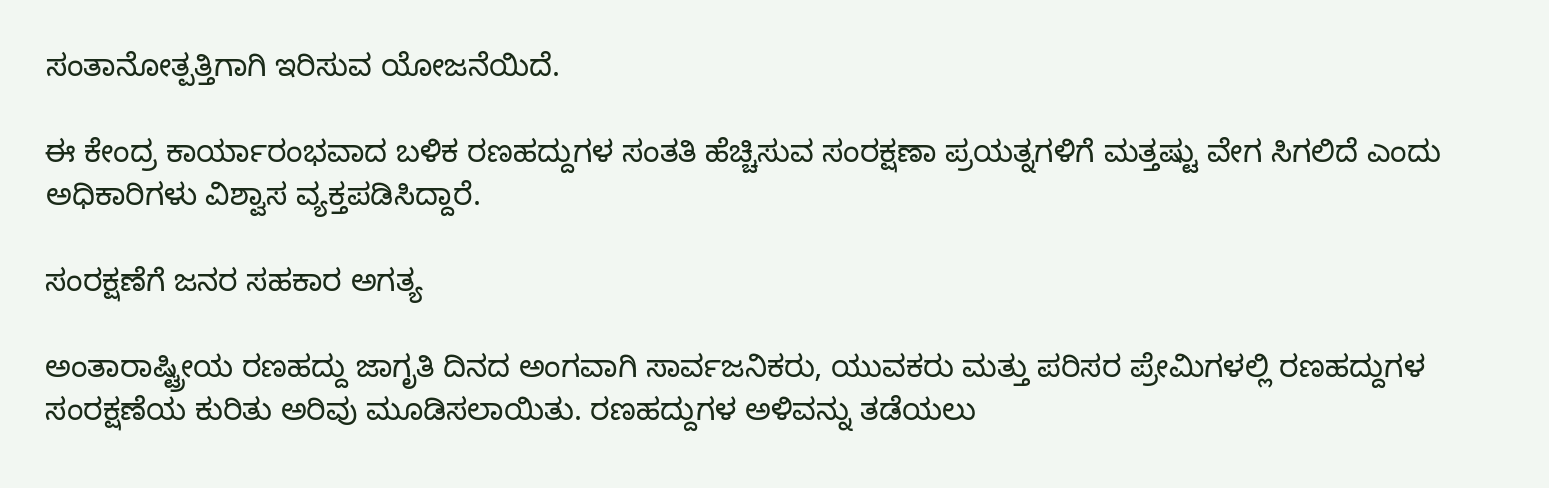ಸಂತಾನೋತ್ಪತ್ತಿಗಾಗಿ ಇರಿಸುವ ಯೋಜನೆಯಿದೆ.

ಈ ಕೇಂದ್ರ ಕಾರ್ಯಾರಂಭವಾದ ಬಳಿಕ ರಣಹದ್ದುಗಳ ಸಂತತಿ ಹೆಚ್ಚಿಸುವ ಸಂರಕ್ಷಣಾ ಪ್ರಯತ್ನಗಳಿಗೆ ಮತ್ತಷ್ಟು ವೇಗ ಸಿಗಲಿದೆ ಎಂದು ಅಧಿಕಾರಿಗಳು ವಿಶ್ವಾಸ ವ್ಯಕ್ತಪಡಿಸಿದ್ದಾರೆ.

ಸಂರಕ್ಷಣೆಗೆ ಜನರ ಸಹಕಾರ ಅಗತ್ಯ

ಅಂತಾರಾಷ್ಟ್ರೀಯ ರಣಹದ್ದು ಜಾಗೃತಿ ದಿನದ ಅಂಗವಾಗಿ ಸಾರ್ವಜನಿಕರು, ಯುವಕರು ಮತ್ತು ಪರಿಸರ ಪ್ರೇಮಿಗಳಲ್ಲಿ ರಣಹದ್ದುಗಳ ಸಂರಕ್ಷಣೆಯ ಕುರಿತು ಅರಿವು ಮೂಡಿಸಲಾಯಿತು. ರಣಹದ್ದುಗಳ ಅಳಿವನ್ನು ತಡೆಯಲು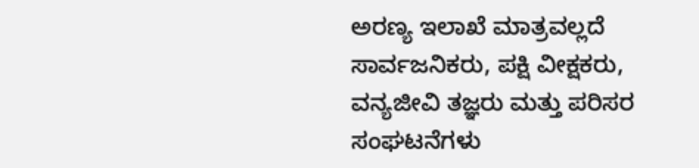ಅರಣ್ಯ ಇಲಾಖೆ ಮಾತ್ರವಲ್ಲದೆ ಸಾರ್ವಜನಿಕರು, ಪಕ್ಷಿ ವೀಕ್ಷಕರು, ವನ್ಯಜೀವಿ ತಜ್ಞರು ಮತ್ತು ಪರಿಸರ ಸಂಘಟನೆಗಳು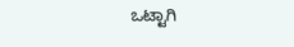ಒಟ್ಟಾಗಿ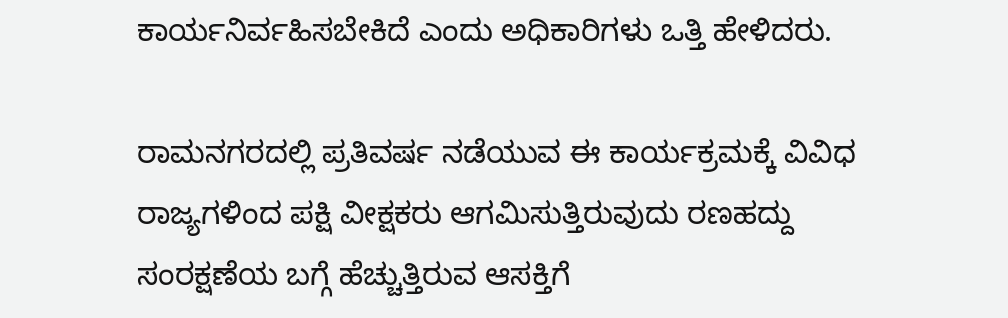ಕಾರ್ಯನಿರ್ವಹಿಸಬೇಕಿದೆ ಎಂದು ಅಧಿಕಾರಿಗಳು ಒತ್ತಿ ಹೇಳಿದರು.

ರಾಮನಗರದಲ್ಲಿ ಪ್ರತಿವರ್ಷ ನಡೆಯುವ ಈ ಕಾರ್ಯಕ್ರಮಕ್ಕೆ ವಿವಿಧ ರಾಜ್ಯಗಳಿಂದ ಪಕ್ಷಿ ವೀಕ್ಷಕರು ಆಗಮಿಸುತ್ತಿರುವುದು ರಣಹದ್ದು ಸಂರಕ್ಷಣೆಯ ಬಗ್ಗೆ ಹೆಚ್ಚುತ್ತಿರುವ ಆಸಕ್ತಿಗೆ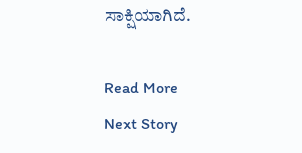ಸಾಕ್ಷಿಯಾಗಿದೆ.

Read More
Next Story